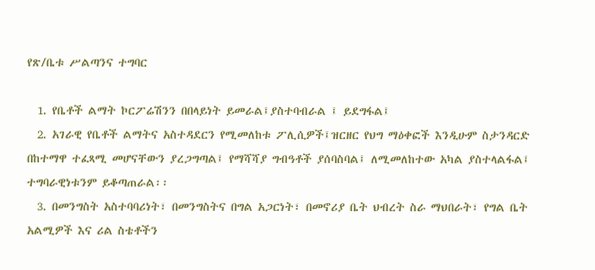የጽ/ቤቱ ሥልጣንና ተግባር

  1. የቤቶች ልማት ኮርፖሬሽንን በበላይነት ይመራል፤ያስተባብራል ፤ ይደግፋል፤
  2. አገራዊ የቤቶች ልማትና አስተዳደርን የሚመለከቱ ፖሊሲዎች፤ዝርዘር የህግ ማዕቀፎች እንዲሁም ስታንዳርድ በከተማዋ ተፈጻሚ መሆናቸውን ያረጋግጣል፤ የማሻሻያ ግብዓቶች ያሰባስባል፤ ለሚመለከተው አካል ያስተላልፋል፤ ተግባራዊነቱንም ይቆጣጠራል፡፡
  3. በመንግስት አስተባባሪነት፣ በመንግስትና በግል አጋርነት፣ በመኖሪያ ቤት ህብረት ስራ ማህበራት፣ የግል ቤት አልሚዎች እና ሪል ስቴቶችን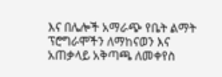እና በሌሎች አማራጭ የቤት ልማት ፕሮግራሞችን ለማከናወን እና አጠቃላይ አቅጣጫ ለመቀየስ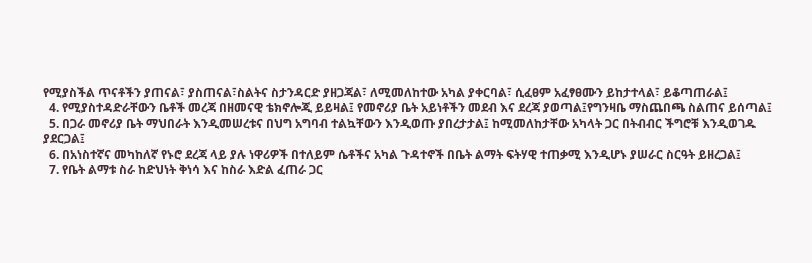የሚያስችል ጥናቶችን ያጠናል፣ ያስጠናል፣ስልትና ስታንዳርድ ያዘጋጃል፣ ለሚመለከተው አካል ያቀርባል፣ ሲፈፀም አፈፃፀሙን ይከታተላል፣ ይቆጣጠራል፤
  4. የሚያስተዳድራቸውን ቤቶች መረጃ በዘመናዊ ቴክኖሎጂ ይይዛል፤ የመኖሪያ ቤት አይነቶችን መደብ እና ደረጃ ያወጣል፤የግንዛቤ ማስጨበጫ ስልጠና ይሰጣል፤
  5. በጋራ መኖሪያ ቤት ማህበራት እንዲመሠረቱና በህግ አግባብ ተልኳቸውን እንዲወጡ ያበረታታል፤ ከሚመለከታቸው አካላት ጋር በትብብር ችግሮቹ እንዲወገዱ ያደርጋል፤
  6. በአነስተኛና መካከለኛ የኑሮ ደረጃ ላይ ያሉ ነዋሪዎች በተለይም ሴቶችና አካል ጉዳተኖች በቤት ልማት ፍትሃዊ ተጠቃሚ እንዲሆኑ ያሠራር ስርዓት ይዘረጋል፤
  7. የቤት ልማቱ ስራ ከድህነት ቅነሳ እና ከስራ እድል ፈጠራ ጋር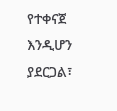የተቀናጀ እንዲሆን ያደርጋል፣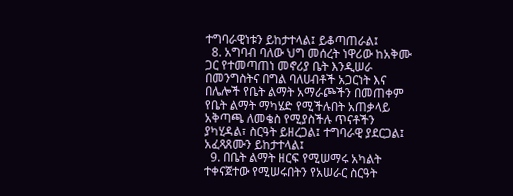ተግባራዊነቱን ይከታተላል፤ ይቆጣጠራል፤
  8. አግባብ ባለው ህግ መሰረት ነዋሪው ከአቅሙ ጋር የተመጣጠነ መኖሪያ ቤት እንዲሠራ በመንግስትና በግል ባለሀብቶች አጋርነት እና በሌሎች የቤት ልማት አማራጮችን በመጠቀም የቤት ልማት ማካሄድ የሚችሉበት አጠቃላይ አቅጣጫ ለመቄስ የሚያስችሉ ጥናቶችን ያካሂዳል፣ ስርዓት ይዘረጋል፤ ተግባራዊ ያደርጋል፤ አፈጻጸሙን ይከታተላል፤
  9. በቤት ልማት ዘርፍ የሚሠማሩ አካልት ተቀናጀተው የሚሠሩበትን የአሠራር ስርዓት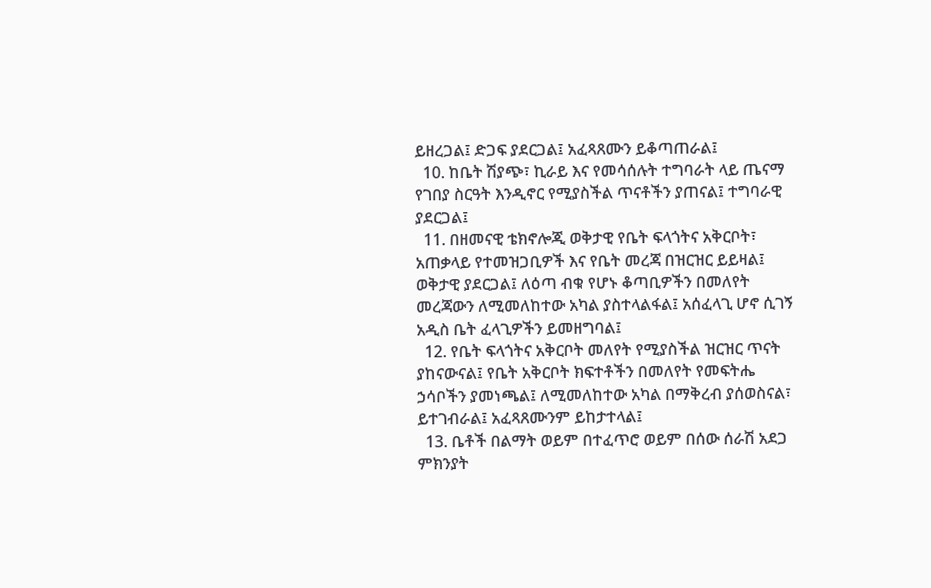ይዘረጋል፤ ድጋፍ ያደርጋል፤ አፈጻጸሙን ይቆጣጠራል፤
  10. ከቤት ሽያጭ፣ ኪራይ እና የመሳሰሉት ተግባራት ላይ ጤናማ የገበያ ስርዓት እንዲኖር የሚያስችል ጥናቶችን ያጠናል፤ ተግባራዊ ያደርጋል፤
  11. በዘመናዊ ቴክኖሎጂ ወቅታዊ የቤት ፍላጎትና አቅርቦት፣ አጠቃላይ የተመዝጋቢዎች እና የቤት መረጃ በዝርዝር ይይዛል፤ ወቅታዊ ያደርጋል፤ ለዕጣ ብቁ የሆኑ ቆጣቢዎችን በመለየት መረጃውን ለሚመለከተው አካል ያስተላልፋል፤ አሰፈላጊ ሆኖ ሲገኝ አዲስ ቤት ፈላጊዎችን ይመዘግባል፤
  12. የቤት ፍላጎትና አቅርቦት መለየት የሚያስችል ዝርዝር ጥናት ያከናውናል፤ የቤት አቅርቦት ክፍተቶችን በመለየት የመፍትሔ ኃሳቦችን ያመነጫል፤ ለሚመለከተው አካል በማቅረብ ያሰወስናል፣ ይተገብራል፤ አፈጻጸሙንም ይከታተላል፤
  13. ቤቶች በልማት ወይም በተፈጥሮ ወይም በሰው ሰራሽ አደጋ ምክንያት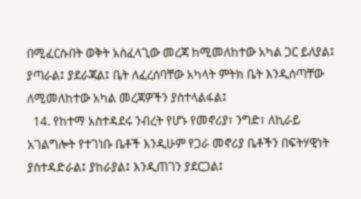በሚፈርሱበት ወቅት አስፈላጊው መረጃ ከሚመለከተው አካል ጋር ይለያል፤ ያጣራል፤ ያደራጃል፤ ቤት ለፈረሰባቸው አካላት ምትክ ቤት እንዲሰጣቸው ለሚመለከተው አካል መረጃዎችን ያስተላልፋል፤
  14. የከተማ አስተዳደሩ ንብረት የሆኑ የመኖሪያ፣ ንግድ፣ ለኪራይ አገልግሎት የተገነቡ ቤቶች እንዲሁም የጋራ መኖሪያ ቤቶችን በፍትሃዊነት ያስተዳድራል፤ ያከራያል፤ እንዲጠገን ያደርጋል፤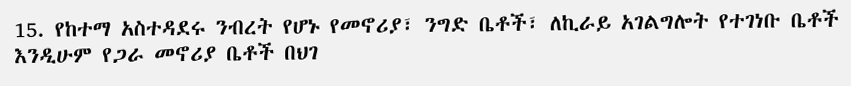15. የከተማ አስተዳደሩ ንብረት የሆኑ የመኖሪያ፣ ንግድ ቤቶች፣ ለኪራይ አገልግሎት የተገነቡ ቤቶች እንዲሁም የጋራ መኖሪያ ቤቶች በህገ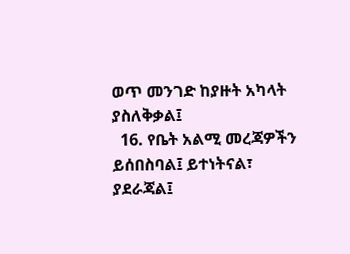ወጥ መንገድ ከያዙት አካላት ያስለቅቃል፤
  16. የቤት አልሚ መረጃዎችን ይሰበስባል፤ ይተነትናል፣ ያደራጃል፤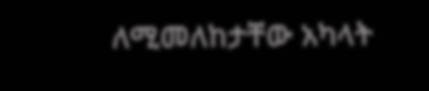ለሚመለከታቸው አካላት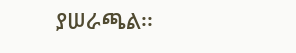ያሠራጫል፡፡